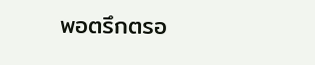พอตรึกตรอ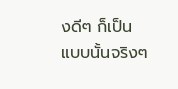งดีๆ ก็เป็นแบบนั้นจริงๆ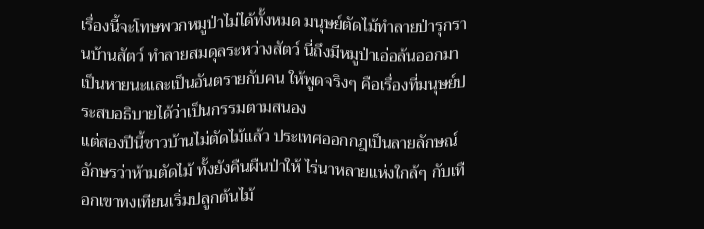เรื่องนี้จะโทษพวกหมูป่าไม่ได้ทั้งหมด มนุษย์ตัดไม้ทำลายป่ารุกรานบ้านสัตว์ ทำลายสมดุลระหว่างสัตว์ นี่ถึงมีหมูป่าเอ่อล้นออกมาเป็นหายนะและเป็นอันตรายกับคน ให้พูดจริงๆ คือเรื่องที่มนุษย์ประสบอธิบายได้ว่าเป็นกรรมตามสนอง
แต่สองปีนี้ชาวบ้านไม่ตัดไม้แล้ว ประเทศออกกฎเป็นลายลักษณ์อักษรว่าห้ามตัดไม้ ทั้งยังคืนผืนป่าให้ ไร่นาหลายแห่งใกล้ๆ กับเทือกเขาทงเทียนเริ่มปลูกต้นไม้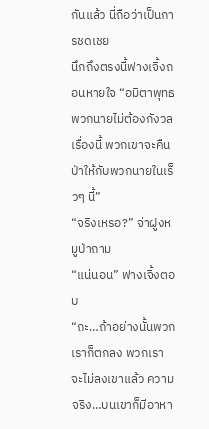กันแล้ว นี่ถือว่าเป็นการชดเชย
นึกถึงตรงนี้ฟางเจิ้งถอนหายใจ “อมิตาพุทธ พวกนายไม่ต้องกังวลเรื่องนี้ พวกเขาจะคืนป่าให้กับพวกนายในเร็วๆ นี้”
“จริงเหรอ?” จ่าฝูงหมูป่าถาม
“แน่นอน” ฟางเจิ้งตอบ
“ถะ…ถ้าอย่างนั้นพวกเราก็ตกลง พวกเราจะไม่ลงเขาแล้ว ความจริง…บนเขาก็มีอาหา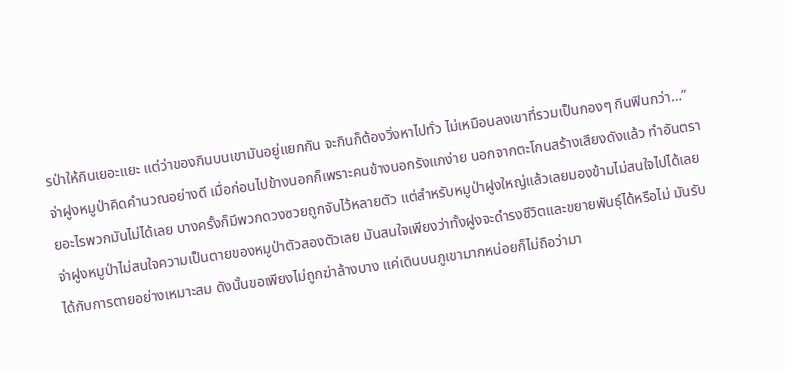รป่าให้กินเยอะแยะ แต่ว่าของกินบนเขามันอยู่แยกกัน จะกินก็ต้องวิ่งหาไปทั่ว ไม่เหมือนลงเขาที่รวมเป็นกองๆ กินฟินกว่า…” จ่าฝูงหมูป่าคิดคำนวณอย่างดี เมื่อก่อนไปข้างนอกก็เพราะคนข้างนอกรังแกง่าย นอกจากตะโกนสร้างเสียงดังแล้ว ทำอันตรายอะไรพวกมันไม่ได้เลย บางครั้งก็มีพวกดวงซวยถูกจับไว้หลายตัว แต่สำหรับหมูป่าฝูงใหญ่แล้วเลยมองข้ามไม่สนใจไปได้เลย
จ่าฝูงหมูป่าไม่สนใจความเป็นตายของหมูป่าตัวสองตัวเลย มันสนใจเพียงว่าทั้งฝูงจะดำรงชีวิตและขยายพันธุ์ได้หรือไม่ มันรับได้กับการตายอย่างเหมาะสม ดังนั้นขอเพียงไม่ถูกฆ่าล้างบาง แค่เดินบนภูเขามากหน่อยก็ไม่ถือว่ามา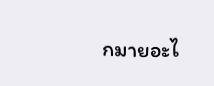กมายอะไ